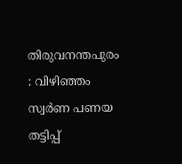തിരുവനന്തപുരം : വിഴിഞ്ഞം സ്വർണ പണയ തട്ടിപ്പ്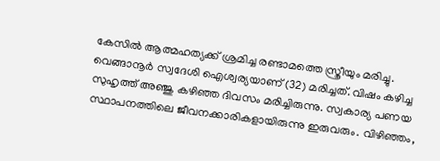കേസിൽ ആത്മഹത്യക്ക് ശ്രമിച്ച രണ്ടാമത്തെ സ്ത്രീയും മരിച്ചു. വെങ്ങാനൂർ സ്വദേശി ഐശ്വര്യയാണ് (32) മരിച്ചത്. വിഷം കഴിച്ച സുഹൃത്ത് അഞ്ജു കഴിഞ്ഞ ദിവസം മരിച്ചിരുന്നു. സ്വകാര്യ പണയ സ്ഥാപനത്തിലെ ജീവനക്കാരികളായിരുന്നു ഇരുവരും. വിഴിഞ്ഞം,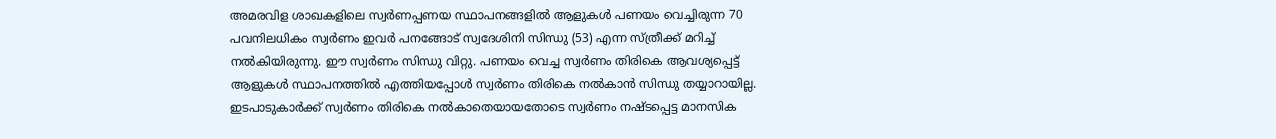അമരവിള ശാഖകളിലെ സ്വർണപ്പണയ സ്ഥാപനങ്ങളിൽ ആളുകൾ പണയം വെച്ചിരുന്ന 70 പവനിലധികം സ്വർണം ഇവർ പനങ്ങോട് സ്വദേശിനി സിന്ധു (53) എന്ന സ്ത്രീക്ക് മറിച്ച് നൽകിയിരുന്നു. ഈ സ്വർണം സിന്ധു വിറ്റു. പണയം വെച്ച സ്വർണം തിരികെ ആവശ്യപ്പെട്ട് ആളുകൾ സ്ഥാപനത്തിൽ എത്തിയപ്പോൾ സ്വർണം തിരികെ നൽകാൻ സിന്ധു തയ്യാറായില്ല. ഇടപാടുകാർക്ക് സ്വർണം തിരികെ നൽകാതെയായതോടെ സ്വർണം നഷ്ടപ്പെട്ട മാനസിക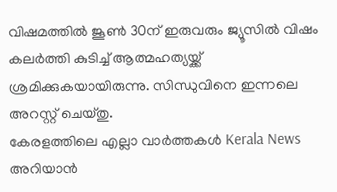വിഷമത്തിൽ ജൂൺ 30ന് ഇരുവരും ജ്യൂസിൽ വിഷം കലർത്തി കുടിച്ച് ആത്മഹത്യയ്ക്ക് ശ്രമിക്കുകയായിരുന്നു. സിന്ധുവിനെ ഇന്നലെ അറസ്റ്റ് ചെയ്തു.
കേരളത്തിലെ എല്ലാ വാർത്തകൾ Kerala News അറിയാൻ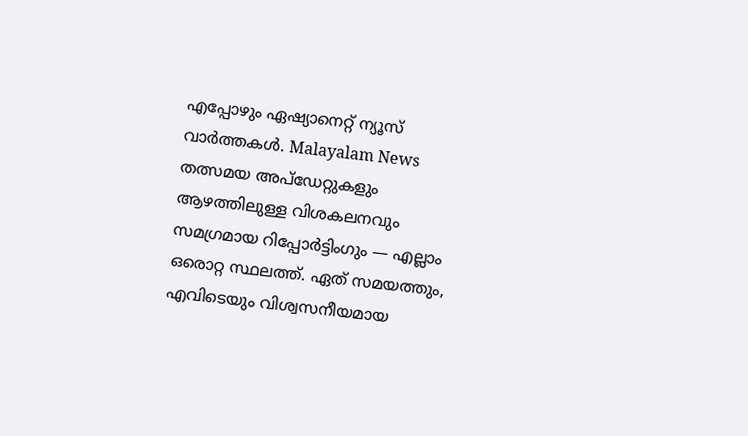എപ്പോഴും ഏഷ്യാനെറ്റ് ന്യൂസ് വാർത്തകൾ. Malayalam News തത്സമയ അപ്ഡേറ്റുകളും ആഴത്തിലുള്ള വിശകലനവും സമഗ്രമായ റിപ്പോർട്ടിംഗും — എല്ലാം ഒരൊറ്റ സ്ഥലത്ത്. ഏത് സമയത്തും, എവിടെയും വിശ്വസനീയമായ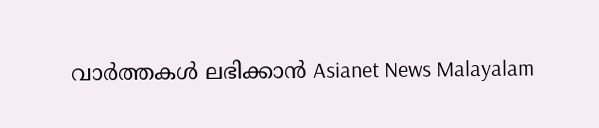വാർത്തകൾ ലഭിക്കാൻ Asianet News Malayalam